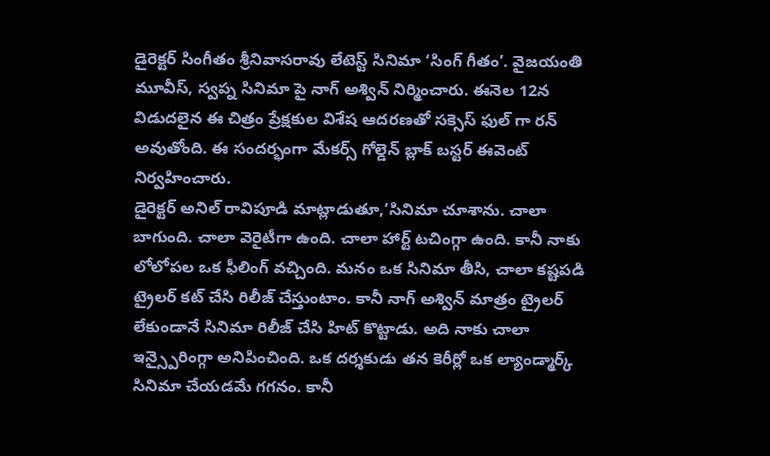డైరెక్టర్ సింగీతం శ్రీనివాసరావు లేటెస్ట్ సినిమా ‘సింగ్ గీతం’. వైజయంతి మూవీస్, స్వప్న సినిమా పై నాగ్ అశ్విన్ నిర్మించారు. ఈనెల 12న విడుదలైన ఈ చిత్రం ప్రేక్షకుల విశేష ఆదరణతో సక్సెస్ ఫుల్ గా రన్ అవుతోంది. ఈ సందర్భంగా మేకర్స్ గోల్డెన్ బ్లాక్ బస్టర్ ఈవెంట్ నిర్వహించారు.
డైరెక్టర్ అనిల్ రావిపూడి మాట్లాడుతూ,’సినిమా చూశాను. చాలా బాగుంది. చాలా వెరైటీగా ఉంది. చాలా హార్ట్ టచింగ్గా ఉంది. కానీ నాకు లోలోపల ఒక ఫీలింగ్ వచ్చింది. మనం ఒక సినిమా తీసి, చాలా కష్టపడి ట్రైలర్ కట్ చేసి రిలీజ్ చేస్తుంటాం. కానీ నాగ్ అశ్విన్ మాత్రం ట్రైలర్ లేకుండానే సినిమా రిలీజ్ చేసి హిట్ కొట్టాడు. అది నాకు చాలా ఇన్స్పైరింగ్గా అనిపించింది. ఒక దర్శకుడు తన కెరీర్లో ఒక ల్యాండ్మార్క్ సినిమా చేయడమే గగనం. కానీ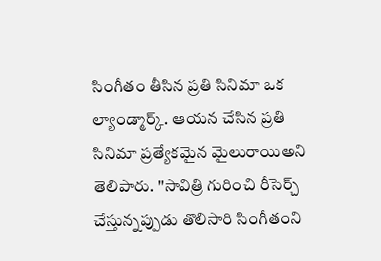సింగీతం తీసిన ప్రతి సినిమా ఒక ల్యాండ్మార్క్. ఆయన చేసిన ప్రతి సినిమా ప్రత్యేకమైన మైలురాయిఅని తెలిపారు. ''సావిత్రి గురించి రీసెర్చ్ చేస్తున్నప్పుడు తొలిసారి సింగీతంని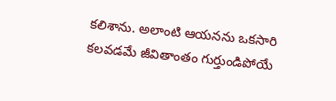కలిశాను. అలాంటి ఆయనను ఒకసారి కలవడమే జీవితాంతం గుర్తుండిపోయే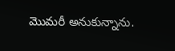మొమరీ అనుకున్నాను.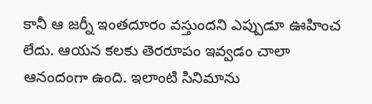కానీ ఆ జర్నీ ఇంతదూరం వస్తుందని ఎప్పుడూ ఊహించ లేదు. ఆయన కలకు తెరరూపం ఇవ్వడం చాలా ఆనందంగా ఉంది. ఇలాంటి సినిమాను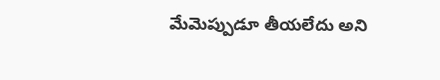మేమెప్పుడూ తీయలేదు అని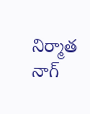నిర్మాత నాగ్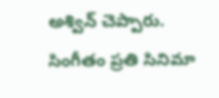అశ్విన్ చెప్పారు.
సింగీతం ప్రతి సినిమా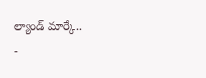ల్యాండ్ మార్కే..
-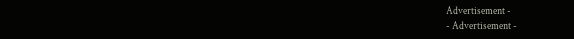Advertisement -
- Advertisement -